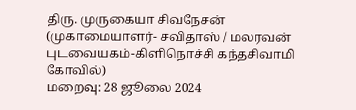திரு. முருகையா சிவநேசன்
(முகாமையாளர்- சவிதாஸ் / மலரவன் புடவையகம்-கிளிநொச்சி கந்தசிவாமி கோவில்)
மறைவு: 28 ஜூலை 2024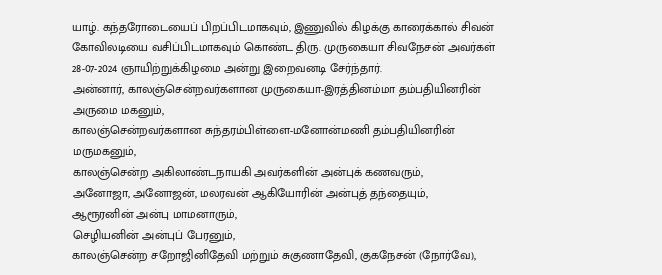யாழ். கந்தரோடையைப் பிறப்பிடமாகவும், இணுவில் கிழக்கு காரைக்கால் சிவன் கோவிலடியை வசிப்பிடமாகவும் கொண்ட திரு. முருகையா சிவநேசன் அவர்கள் 28-07-2024 ஞாயிற்றுக்கிழமை அன்று இறைவனடி சேர்ந்தார்.
அன்னார், காலஞ்சென்றவர்களான முருகையா-இரத்தினம்மா தம்பதியினரின் அருமை மகனும்,
காலஞ்சென்றவர்களான சுந்தரம்பிள்ளை-மனோன்மணி தம்பதியினரின் மருமகனும்,
காலஞ்சென்ற அகிலாண்டநாயகி அவர்களின் அன்புக் கணவரும்,
அனோஜா, அனோஜன், மலரவன் ஆகியோரின் அன்புத் தந்தையும்,
ஆரூரனின் அன்பு மாமனாரும்,
செழியனின் அன்புப் பேரனும்,
காலஞ்சென்ற சறோஜினிதேவி மற்றும் சுகுணாதேவி, குகநேசன் (நோர்வே),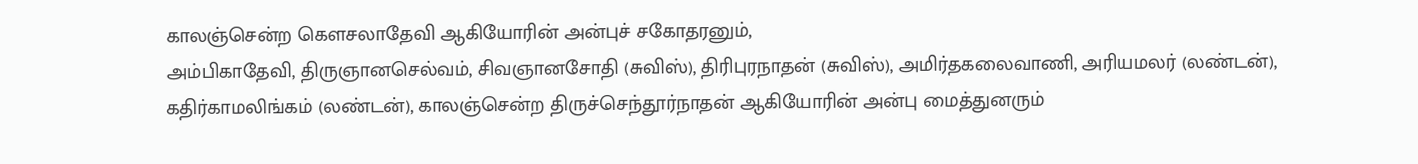காலஞ்சென்ற கௌசலாதேவி ஆகியோரின் அன்புச் சகோதரனும்,
அம்பிகாதேவி, திருஞானசெல்வம், சிவஞானசோதி (சுவிஸ்), திரிபுரநாதன் (சுவிஸ்), அமிர்தகலைவாணி, அரியமலர் (லண்டன்), கதிர்காமலிங்கம் (லண்டன்), காலஞ்சென்ற திருச்செந்தூர்நாதன் ஆகியோரின் அன்பு மைத்துனரும்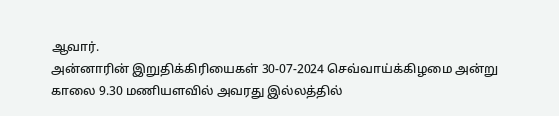ஆவார்.
அன்னாரின் இறுதிக்கிரியைகள் 30-07-2024 செவ்வாய்க்கிழமை அன்று காலை 9.30 மணியளவில் அவரது இல்லத்தில்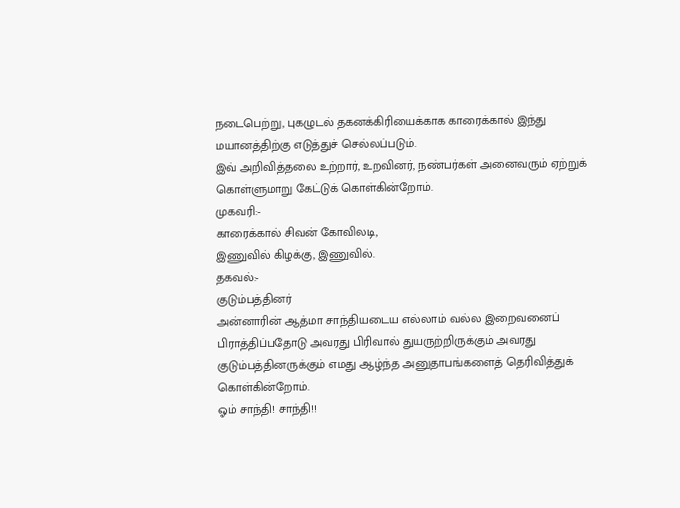நடைபெற்று, புகழுடல் தகனக்கிரியைக்காக காரைக்கால் இந்து மயானத்திற்கு எடுத்துச் செல்லப்படும்.
இவ் அறிவித்தலை உற்றார், உறவினர், நண்பர்கள் அனைவரும் ஏற்றுக் கொள்ளுமாறு கேட்டுக் கொள்கின்றோம்.
முகவரி:-
காரைக்கால் சிவன் கோவிலடி,
இணுவில் கிழக்கு, இணுவில்.
தகவல்:-
குடும்பத்தினர்
அன்னாரின் ஆத்மா சாந்தியடைய எல்லாம் வல்ல இறைவனைப் பிராத்திப்பதோடு அவரது பிரிவால் துயருற்றிருக்கும் அவரது குடும்பத்தினருக்கும் எமது ஆழ்ந்த அனுதாபங்களைத் தெரிவித்துக் கொள்கின்றோம்.
ஓம் சாந்தி! சாந்தி!!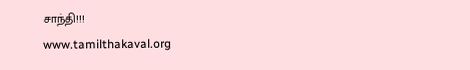சாந்தி!!!
www.tamilthakaval.org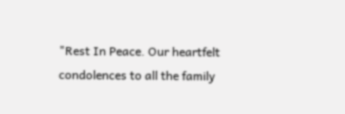"Rest In Peace. Our heartfelt condolences to all the family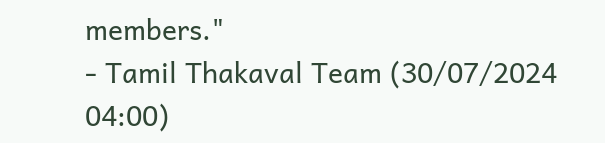members."
- Tamil Thakaval Team (30/07/2024 04:00)